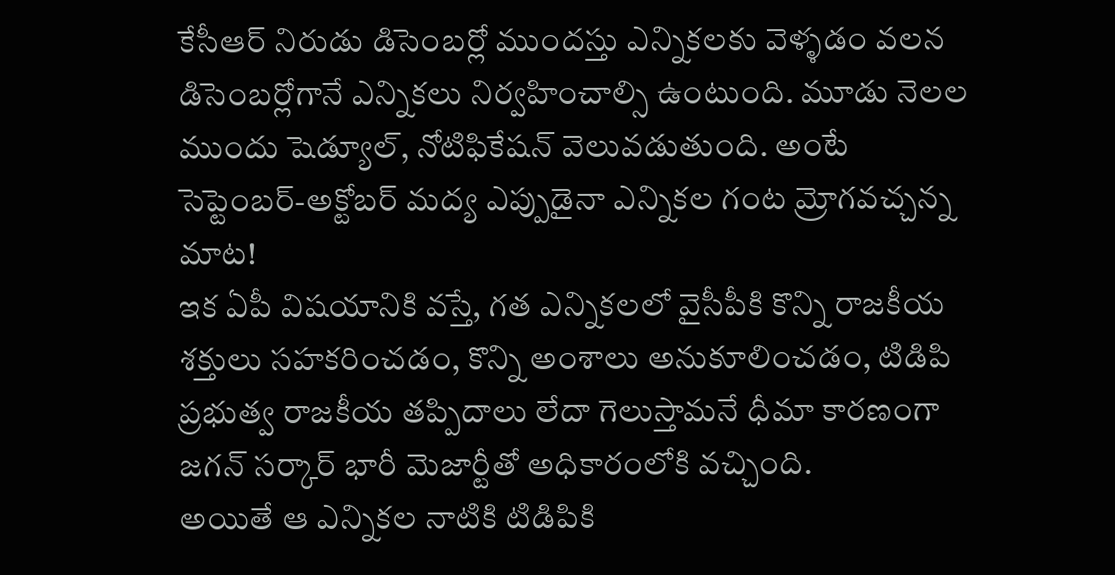కేసీఆర్ నిరుడు డిసెంబర్లో ముందస్తు ఎన్నికలకు వెళ్ళడం వలన డిసెంబర్లోగానే ఎన్నికలు నిర్వహించాల్సి ఉంటుంది. మూడు నెలల ముందు షెడ్యూల్, నోటిఫికేషన్ వెలువడుతుంది. అంటే సెప్టెంబర్-అక్టోబర్ మద్య ఎప్పుడైనా ఎన్నికల గంట మ్రోగవచ్చన్న మాట!
ఇక ఏపీ విషయానికి వస్తే, గత ఎన్నికలలో వైసీపీకి కొన్ని రాజకీయ శక్తులు సహకరించడం, కొన్ని అంశాలు అనుకూలించడం, టిడిపి ప్రభుత్వ రాజకీయ తప్పిదాలు లేదా గెలుస్తామనే ధీమా కారణంగా జగన్ సర్కార్ భారీ మెజార్టీతో అధికారంలోకి వచ్చింది.
అయితే ఆ ఎన్నికల నాటికి టిడిపికి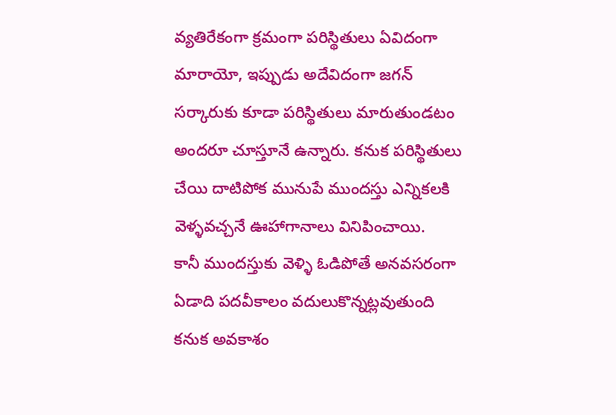వ్యతిరేకంగా క్రమంగా పరిస్థితులు ఏవిదంగా మారాయో, ఇప్పుడు అదేవిదంగా జగన్ సర్కారుకు కూడా పరిస్థితులు మారుతుండటం అందరూ చూస్తూనే ఉన్నారు. కనుక పరిస్థితులు చేయి దాటిపోక మునుపే ముందస్తు ఎన్నికలకి వెళ్ళవచ్చనే ఊహాగానాలు వినిపించాయి.
కానీ ముందస్తుకు వెళ్ళి ఓడిపోతే అనవసరంగా ఏడాది పదవీకాలం వదులుకొన్నట్లవుతుంది కనుక అవకాశం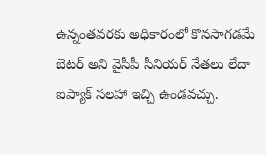ఉన్నంతవరకు అధికారంలో కొనసాగడమే బెటర్ అని వైసీపీ సీనియర్ నేతలు లేదా ఐప్యాక్ సలహా ఇచ్చి ఉండవచ్చు.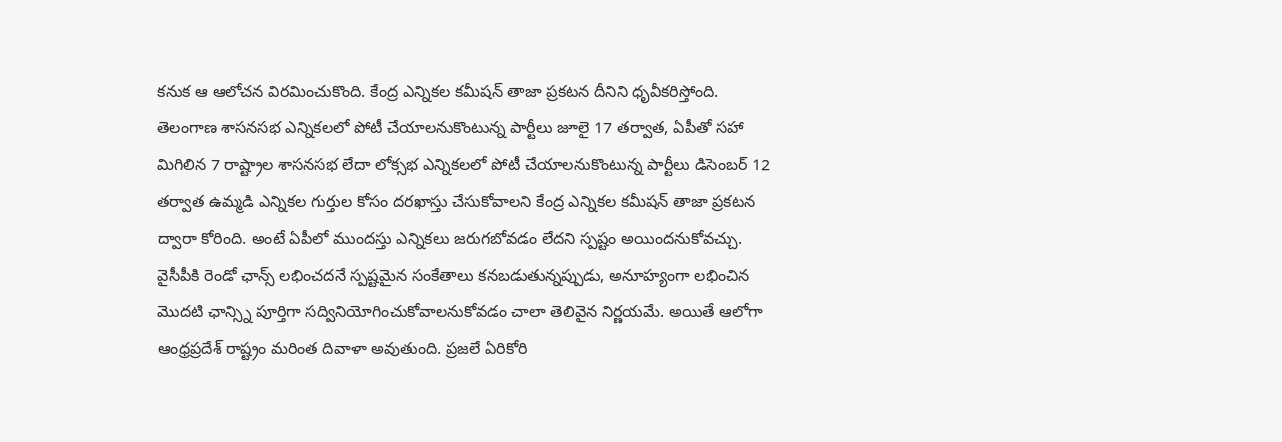కనుక ఆ ఆలోచన విరమించుకొంది. కేంద్ర ఎన్నికల కమీషన్ తాజా ప్రకటన దీనిని ధృవీకరిస్తోంది.
తెలంగాణ శాసనసభ ఎన్నికలలో పోటీ చేయాలనుకొంటున్న పార్టీలు జూలై 17 తర్వాత, ఏపీతో సహా మిగిలిన 7 రాష్ట్రాల శాసనసభ లేదా లోక్సభ ఎన్నికలలో పోటీ చేయాలనుకొంటున్న పార్టీలు డిసెంబర్ 12 తర్వాత ఉమ్మడి ఎన్నికల గుర్తుల కోసం దరఖాస్తు చేసుకోవాలని కేంద్ర ఎన్నికల కమీషన్ తాజా ప్రకటన ద్వారా కోరింది. అంటే ఏపీలో ముందస్తు ఎన్నికలు జరుగబోవడం లేదని స్పష్టం అయిందనుకోవచ్చు.
వైసీపీకి రెండో ఛాన్స్ లభించదనే స్పష్టమైన సంకేతాలు కనబడుతున్నప్పుడు, అనూహ్యంగా లభించిన మొదటి ఛాన్స్ని పూర్తిగా సద్వినియోగించుకోవాలనుకోవడం చాలా తెలివైన నిర్ణయమే. అయితే ఆలోగా ఆంధ్రప్రదేశ్ రాష్ట్రం మరింత దివాళా అవుతుంది. ప్రజలే ఏరికోరి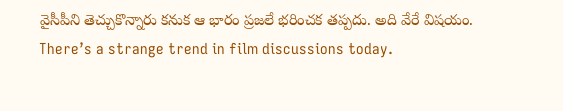వైసీపీని తెచ్చుకొన్నారు కనుక ఆ భారం ప్రజలే భరించక తప్పదు. అది వేరే విషయం.
There’s a strange trend in film discussions today.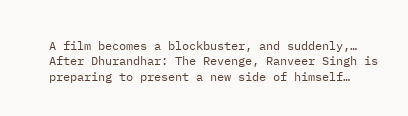A film becomes a blockbuster, and suddenly,…
After Dhurandhar: The Revenge, Ranveer Singh is preparing to present a new side of himself…